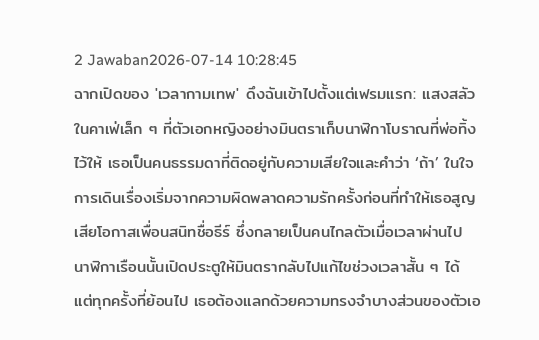2 Jawaban2026-07-14 10:28:45
ฉากเปิดของ 'เวลากามเทพ' ดึงฉันเข้าไปตั้งแต่เฟรมแรก: แสงสลัวในคาเฟ่เล็ก ๆ ที่ตัวเอกหญิงอย่างมินตราเก็บนาฬิกาโบราณที่พ่อทิ้งไว้ให้ เธอเป็นคนธรรมดาที่ติดอยู่กับความเสียใจและคำว่า ‘ถ้า’ ในใจ การเดินเรื่องเริ่มจากความผิดพลาดความรักครั้งก่อนที่ทำให้เธอสูญเสียโอกาสเพื่อนสนิทชื่อธีร์ ซึ่งกลายเป็นคนไกลตัวเมื่อเวลาผ่านไป นาฬิกาเรือนนั้นเปิดประตูให้มินตรากลับไปแก้ไขช่วงเวลาสั้น ๆ ได้ แต่ทุกครั้งที่ย้อนไป เธอต้องแลกด้วยความทรงจำบางส่วนของตัวเอ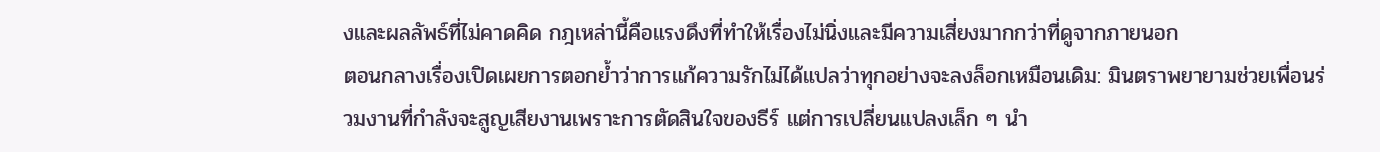งและผลลัพธ์ที่ไม่คาดคิด กฎเหล่านี้คือแรงดึงที่ทำให้เรื่องไม่นิ่งและมีความเสี่ยงมากกว่าที่ดูจากภายนอก
ตอนกลางเรื่องเปิดเผยการตอกย้ำว่าการแก้ความรักไม่ได้แปลว่าทุกอย่างจะลงล็อกเหมือนเดิม: มินตราพยายามช่วยเพื่อนร่วมงานที่กำลังจะสูญเสียงานเพราะการตัดสินใจของธีร์ แต่การเปลี่ยนแปลงเล็ก ๆ นำ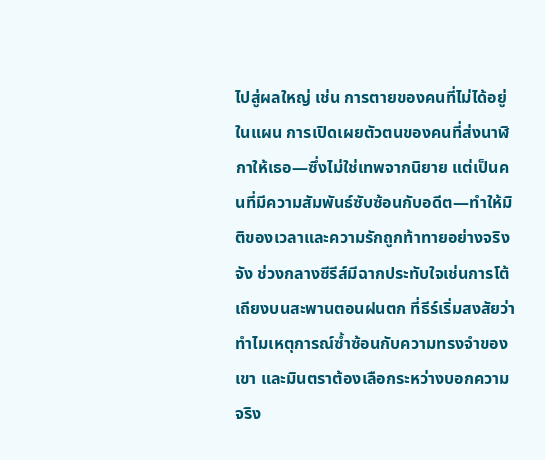ไปสู่ผลใหญ่ เช่น การตายของคนที่ไม่ได้อยู่ในแผน การเปิดเผยตัวตนของคนที่ส่งนาฬิกาให้เธอ—ซึ่งไม่ใช่เทพจากนิยาย แต่เป็นคนที่มีความสัมพันธ์ซับซ้อนกับอดีต—ทำให้มิติของเวลาและความรักถูกท้าทายอย่างจริงจัง ช่วงกลางซีรีส์มีฉากประทับใจเช่นการโต้เถียงบนสะพานตอนฝนตก ที่ธีร์เริ่มสงสัยว่าทำไมเหตุการณ์ซ้ำซ้อนกับความทรงจำของเขา และมินตราต้องเลือกระหว่างบอกความจริง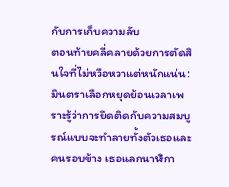กับการเก็บความลับ
ตอนท้ายคลี่คลายด้วยการตัดสินใจที่ไม่หวือหวาแต่หนักแน่น: มินตราเลือกหยุดย้อนเวลาเพราะรู้ว่าการยึดติดกับความสมบูรณ์แบบจะทำลายทั้งตัวเธอและคนรอบข้าง เธอแลกนาฬิกา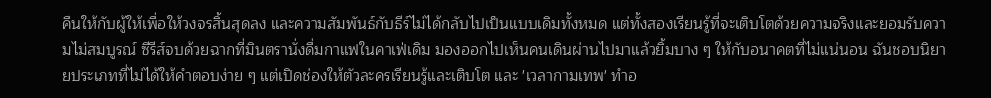คืนให้กับผู้ให้เพื่อให้วงจรสิ้นสุดลง และความสัมพันธ์กับธีร์ไม่ได้กลับไปเป็นแบบเดิมทั้งหมด แต่ทั้งสองเรียนรู้ที่จะเติบโตด้วยความจริงและยอมรับความไม่สมบูรณ์ ซีรีส์จบด้วยฉากที่มินตรานั่งดื่มกาแฟในคาเฟ่เดิม มองออกไปเห็นคนเดินผ่านไปมาแล้วยิ้มบาง ๆ ให้กับอนาคตที่ไม่แน่นอน ฉันชอบนิยายประเภทที่ไม่ได้ให้คำตอบง่าย ๆ แต่เปิดช่องให้ตัวละครเรียนรู้และเติบโต และ 'เวลากามเทพ' ทำอ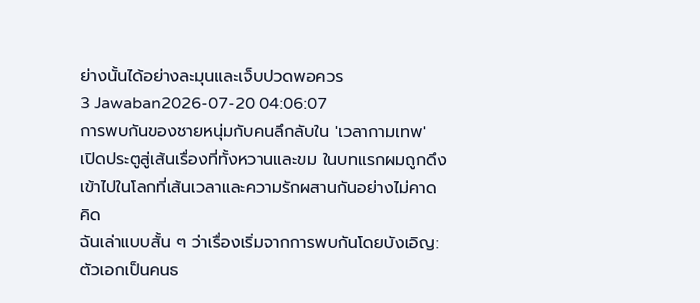ย่างนั้นได้อย่างละมุนและเจ็บปวดพอควร
3 Jawaban2026-07-20 04:06:07
การพบกันของชายหนุ่มกับคนลึกลับใน 'เวลากามเทพ' เปิดประตูสู่เส้นเรื่องที่ทั้งหวานและขม ในบทแรกผมถูกดึงเข้าไปในโลกที่เส้นเวลาและความรักผสานกันอย่างไม่คาดคิด
ฉันเล่าแบบสั้น ๆ ว่าเรื่องเริ่มจากการพบกันโดยบังเอิญ: ตัวเอกเป็นคนธ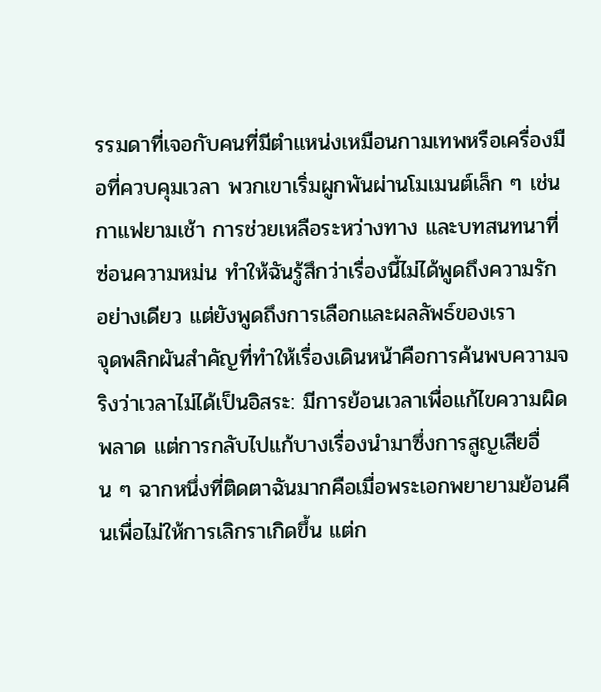รรมดาที่เจอกับคนที่มีตำแหน่งเหมือนกามเทพหรือเครื่องมือที่ควบคุมเวลา พวกเขาเริ่มผูกพันผ่านโมเมนต์เล็ก ๆ เช่น กาแฟยามเช้า การช่วยเหลือระหว่างทาง และบทสนทนาที่ซ่อนความหม่น ทำให้ฉันรู้สึกว่าเรื่องนี้ไม่ได้พูดถึงความรักอย่างเดียว แต่ยังพูดถึงการเลือกและผลลัพธ์ของเรา
จุดพลิกผันสำคัญที่ทำให้เรื่องเดินหน้าคือการค้นพบความจริงว่าเวลาไม่ได้เป็นอิสระ: มีการย้อนเวลาเพื่อแก้ไขความผิดพลาด แต่การกลับไปแก้บางเรื่องนำมาซึ่งการสูญเสียอื่น ๆ ฉากหนึ่งที่ติดตาฉันมากคือเมื่อพระเอกพยายามย้อนคืนเพื่อไม่ให้การเลิกราเกิดขึ้น แต่ก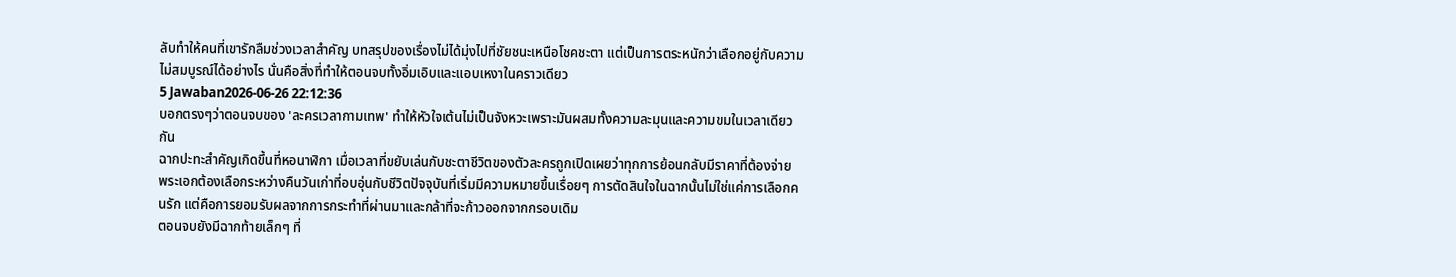ลับทำให้คนที่เขารักลืมช่วงเวลาสำคัญ บทสรุปของเรื่องไม่ได้มุ่งไปที่ชัยชนะเหนือโชคชะตา แต่เป็นการตระหนักว่าเลือกอยู่กับความไม่สมบูรณ์ได้อย่างไร นั่นคือสิ่งที่ทำให้ตอนจบทั้งอิ่มเอิบและแอบเหงาในคราวเดียว
5 Jawaban2026-06-26 22:12:36
บอกตรงๆว่าตอนจบของ 'ละครเวลากามเทพ' ทำให้หัวใจเต้นไม่เป็นจังหวะเพราะมันผสมทั้งความละมุนและความขมในเวลาเดียวกัน
ฉากปะทะสำคัญเกิดขึ้นที่หอนาฬิกา เมื่อเวลาที่ขยับเล่นกับชะตาชีวิตของตัวละครถูกเปิดเผยว่าทุกการย้อนกลับมีราคาที่ต้องจ่าย พระเอกต้องเลือกระหว่างคืนวันเก่าที่อบอุ่นกับชีวิตปัจจุบันที่เริ่มมีความหมายขึ้นเรื่อยๆ การตัดสินใจในฉากนั้นไม่ใช่แค่การเลือกคนรัก แต่คือการยอมรับผลจากการกระทำที่ผ่านมาและกล้าที่จะก้าวออกจากกรอบเดิม
ตอนจบยังมีฉากท้ายเล็กๆ ที่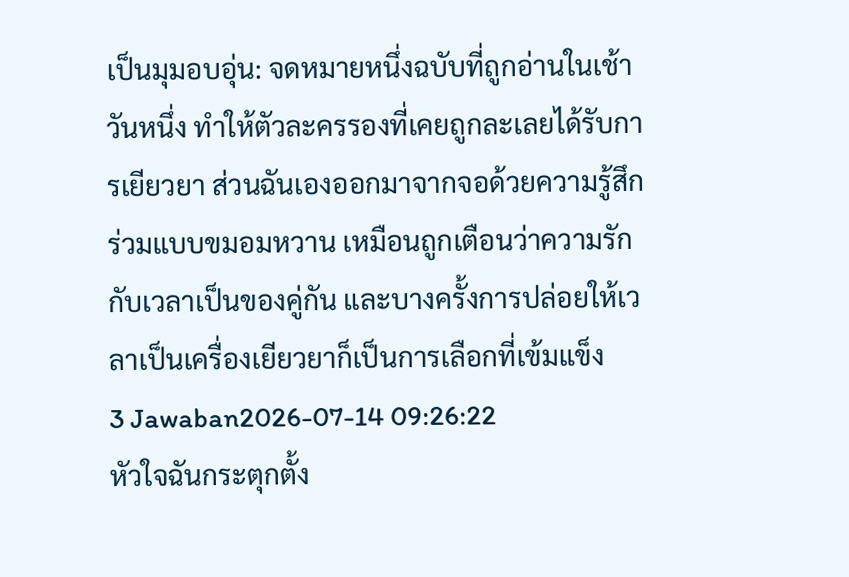เป็นมุมอบอุ่น: จดหมายหนึ่งฉบับที่ถูกอ่านในเช้าวันหนึ่ง ทำให้ตัวละครรองที่เคยถูกละเลยได้รับการเยียวยา ส่วนฉันเองออกมาจากจอด้วยความรู้สึกร่วมแบบขมอมหวาน เหมือนถูกเตือนว่าความรักกับเวลาเป็นของคู่กัน และบางครั้งการปล่อยให้เวลาเป็นเครื่องเยียวยาก็เป็นการเลือกที่เข้มแข็ง
3 Jawaban2026-07-14 09:26:22
หัวใจฉันกระตุกตั้ง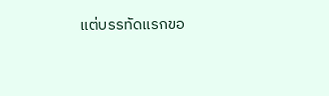แต่บรรทัดแรกขอ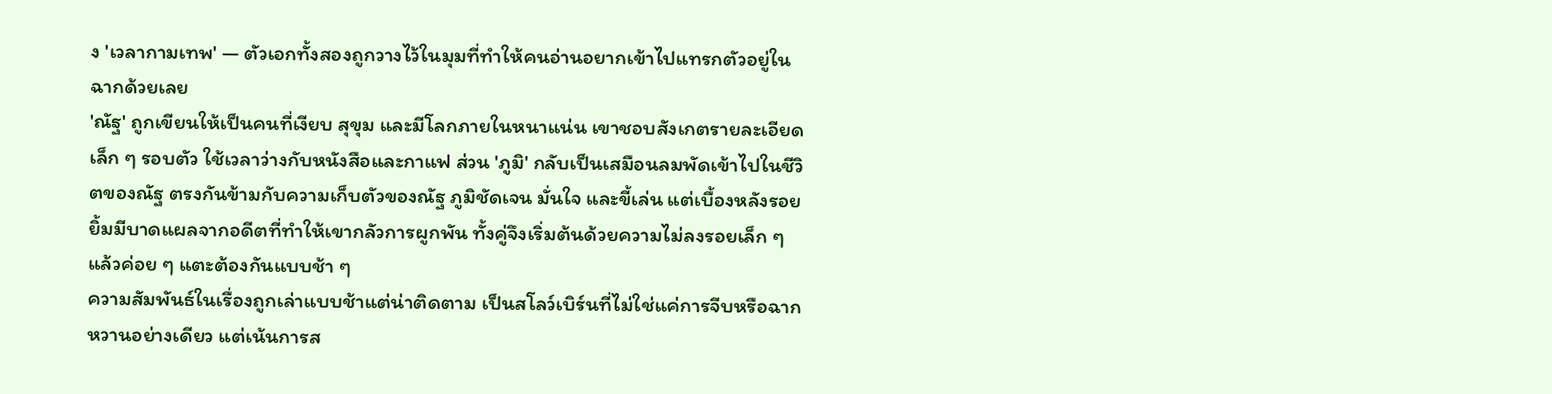ง 'เวลากามเทพ' — ตัวเอกทั้งสองถูกวางไว้ในมุมที่ทำให้คนอ่านอยากเข้าไปแทรกตัวอยู่ในฉากด้วยเลย
'ณัฐ' ถูกเขียนให้เป็นคนที่เงียบ สุขุม และมีโลกภายในหนาแน่น เขาชอบสังเกตรายละเอียดเล็ก ๆ รอบตัว ใช้เวลาว่างกับหนังสือและกาแฟ ส่วน 'ภูมิ' กลับเป็นเสมือนลมพัดเข้าไปในชีวิตของณัฐ ตรงกันข้ามกับความเก็บตัวของณัฐ ภูมิชัดเจน มั่นใจ และขี้เล่น แต่เบื้องหลังรอยยิ้มมีบาดแผลจากอดีตที่ทำให้เขากลัวการผูกพัน ทั้งคู่จึงเริ่มต้นด้วยความไม่ลงรอยเล็ก ๆ แล้วค่อย ๆ แตะต้องกันแบบช้า ๆ
ความสัมพันธ์ในเรื่องถูกเล่าแบบช้าแต่น่าติดตาม เป็นสโลว์เบิร์นที่ไม่ใช่แค่การจีบหรือฉากหวานอย่างเดียว แต่เน้นการส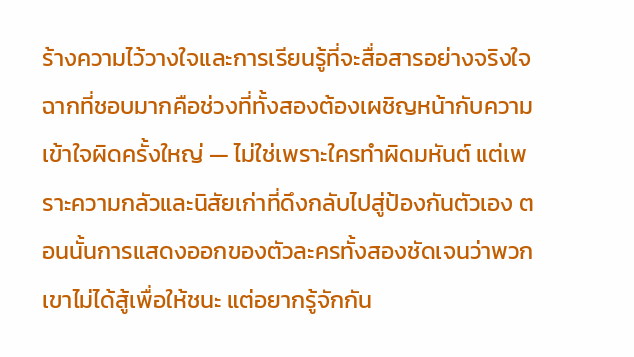ร้างความไว้วางใจและการเรียนรู้ที่จะสื่อสารอย่างจริงใจ ฉากที่ชอบมากคือช่วงที่ทั้งสองต้องเผชิญหน้ากับความเข้าใจผิดครั้งใหญ่ — ไม่ใช่เพราะใครทำผิดมหันต์ แต่เพราะความกลัวและนิสัยเก่าที่ดึงกลับไปสู่ป้องกันตัวเอง ตอนนั้นการแสดงออกของตัวละครทั้งสองชัดเจนว่าพวกเขาไม่ได้สู้เพื่อให้ชนะ แต่อยากรู้จักกัน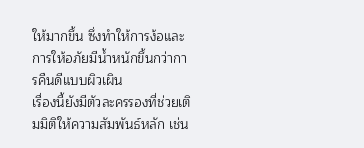ให้มากขึ้น ซึ่งทำให้การง้อและการให้อภัยมีน้ำหนักขึ้นกว่าการคืนดีแบบผิวเผิน
เรื่องนี้ยังมีตัวละครรองที่ช่วยเติมมิติให้ความสัมพันธ์หลัก เช่น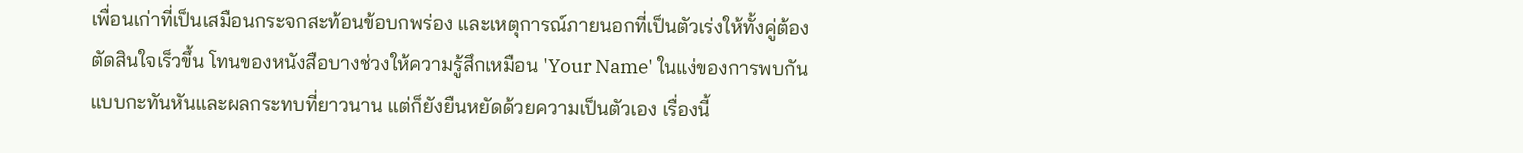เพื่อนเก่าที่เป็นเสมือนกระจกสะท้อนข้อบกพร่อง และเหตุการณ์ภายนอกที่เป็นตัวเร่งให้ทั้งคู่ต้องตัดสินใจเร็วขึ้น โทนของหนังสือบางช่วงให้ความรู้สึกเหมือน 'Your Name' ในแง่ของการพบกันแบบกะทันหันและผลกระทบที่ยาวนาน แต่ก็ยังยืนหยัดด้วยความเป็นตัวเอง เรื่องนี้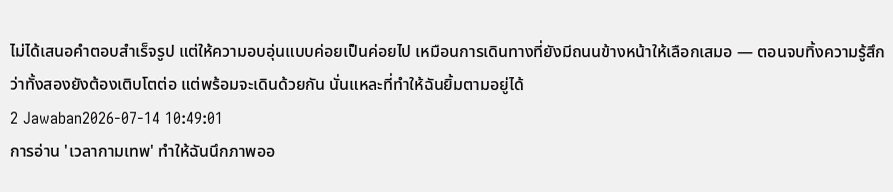ไม่ได้เสนอคำตอบสำเร็จรูป แต่ให้ความอบอุ่นแบบค่อยเป็นค่อยไป เหมือนการเดินทางที่ยังมีถนนข้างหน้าให้เลือกเสมอ — ตอนจบทิ้งความรู้สึกว่าทั้งสองยังต้องเติบโตต่อ แต่พร้อมจะเดินด้วยกัน นั่นแหละที่ทำให้ฉันยิ้มตามอยู่ได้
2 Jawaban2026-07-14 10:49:01
การอ่าน 'เวลากามเทพ' ทำให้ฉันนึกภาพออ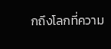กถึงโลกที่ความ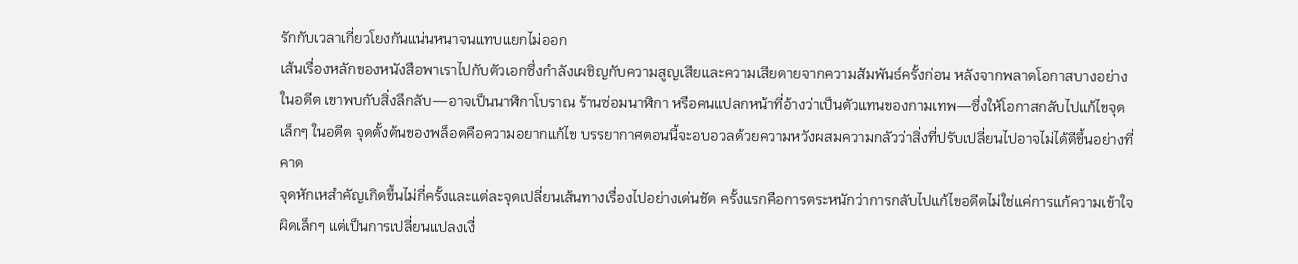รักกับเวลาเกี่ยวโยงกันแน่นหนาจนแทบแยกไม่ออก
เส้นเรื่องหลักของหนังสือพาเราไปกับตัวเอกซึ่งกำลังเผชิญกับความสูญเสียและความเสียดายจากความสัมพันธ์ครั้งก่อน หลังจากพลาดโอกาสบางอย่างในอดีต เขาพบกับสิ่งลึกลับ—อาจเป็นนาฬิกาโบราณ ร้านซ่อมนาฬิกา หรือคนแปลกหน้าที่อ้างว่าเป็นตัวแทนของกามเทพ—ซึ่งให้โอกาสกลับไปแก้ไขจุดเล็กๆ ในอดีต จุดตั้งต้นของพล็อตคือความอยากแก้ไข บรรยากาศตอนนี้จะอบอวลด้วยความหวังผสมความกลัวว่าสิ่งที่ปรับเปลี่ยนไปอาจไม่ได้ดีขึ้นอย่างที่คาด
จุดหักเหสำคัญเกิดขึ้นไม่กี่ครั้งและแต่ละจุดเปลี่ยนเส้นทางเรื่องไปอย่างเด่นชัด ครั้งแรกคือการตระหนักว่าการกลับไปแก้ไขอดีตไม่ใช่แค่การแก้ความเข้าใจผิดเล็กๆ แต่เป็นการเปลี่ยนแปลงเงื่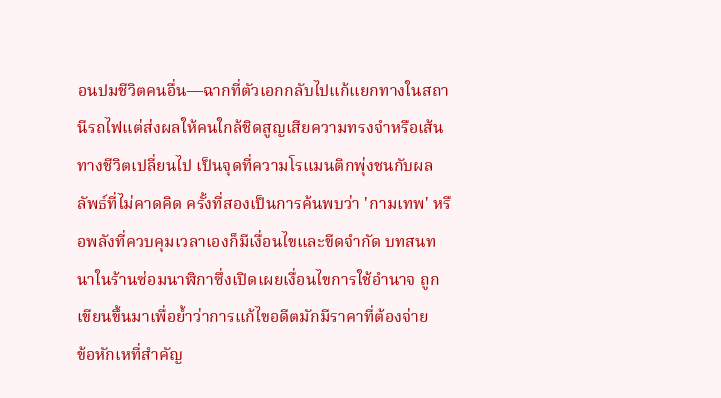อนปมชีวิตคนอื่น—ฉากที่ตัวเอกกลับไปแก้แยกทางในสถานีรถไฟแต่ส่งผลให้คนใกล้ชิดสูญเสียความทรงจำหรือเส้นทางชีวิตเปลี่ยนไป เป็นจุดที่ความโรแมนติกพุ่งชนกับผลลัพธ์ที่ไม่คาดคิด ครั้งที่สองเป็นการค้นพบว่า 'กามเทพ' หรือพลังที่ควบคุมเวลาเองก็มีเงื่อนไขและขีดจำกัด บทสนทนาในร้านซ่อมนาฬิกาซึ่งเปิดเผยเงื่อนไขการใช้อำนาจ ถูกเขียนขึ้นมาเพื่อย้ำว่าการแก้ไขอดีตมักมีราคาที่ต้องจ่าย
ข้อหักเหที่สำคัญ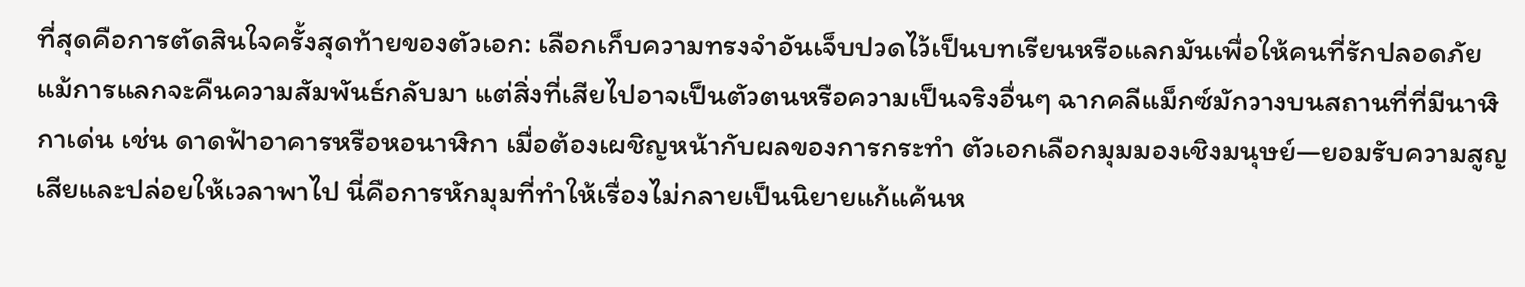ที่สุดคือการตัดสินใจครั้งสุดท้ายของตัวเอก: เลือกเก็บความทรงจำอันเจ็บปวดไว้เป็นบทเรียนหรือแลกมันเพื่อให้คนที่รักปลอดภัย แม้การแลกจะคืนความสัมพันธ์กลับมา แต่สิ่งที่เสียไปอาจเป็นตัวตนหรือความเป็นจริงอื่นๆ ฉากคลีแม็กซ์มักวางบนสถานที่ที่มีนาฬิกาเด่น เช่น ดาดฟ้าอาคารหรือหอนาฬิกา เมื่อต้องเผชิญหน้ากับผลของการกระทำ ตัวเอกเลือกมุมมองเชิงมนุษย์—ยอมรับความสูญเสียและปล่อยให้เวลาพาไป นี่คือการหักมุมที่ทำให้เรื่องไม่กลายเป็นนิยายแก้แค้นห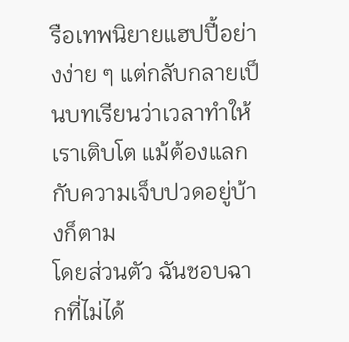รือเทพนิยายแฮปปี้อย่างง่าย ๆ แต่กลับกลายเป็นบทเรียนว่าเวลาทำให้เราเติบโต แม้ต้องแลกกับความเจ็บปวดอยู่บ้างก็ตาม
โดยส่วนตัว ฉันชอบฉากที่ไม่ได้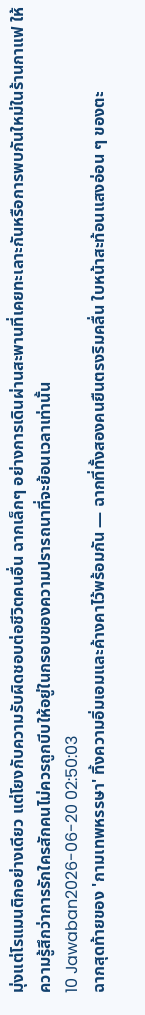มุ่งแต่โรแมนติกอย่างเดียว แต่โยงกับความรับผิดชอบต่อชีวิตคนอื่น ฉากเล็กๆ อย่างการเดินผ่านสะพานที่เคยทะเลาะกันหรือการพบกันใหม่ในร้านกาแฟ ให้ความรู้สึกว่าการรักใครสักคนไม่ควรถูกบีบให้อยู่ในกรอบของความปรารถนาที่จะย้อนเวลาเท่านั้น
10 Jawaban2026-06-20 02:50:03
ฉากสุดท้ายของ 'กามเทพหรรษา' ทิ้งความอิ่มเอมและค้างคาไว้พร้อมกัน — ฉากที่ทั้งสองคนยืนตรงริมคลื่น ใบหน้าสะท้อนแสงอ่อน ๆ ของตะ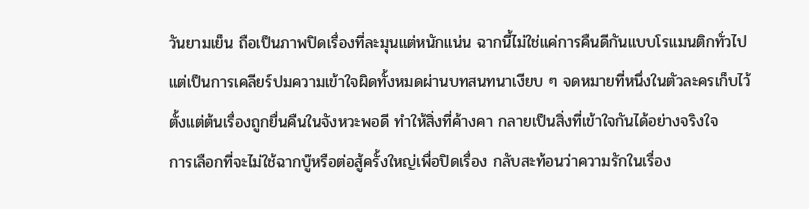วันยามเย็น ถือเป็นภาพปิดเรื่องที่ละมุนแต่หนักแน่น ฉากนี้ไม่ใช่แค่การคืนดีกันแบบโรแมนติกทั่วไป แต่เป็นการเคลียร์ปมความเข้าใจผิดทั้งหมดผ่านบทสนทนาเงียบ ๆ จดหมายที่หนึ่งในตัวละครเก็บไว้ตั้งแต่ต้นเรื่องถูกยื่นคืนในจังหวะพอดี ทำให้สิ่งที่ค้างคา กลายเป็นสิ่งที่เข้าใจกันได้อย่างจริงใจ
การเลือกที่จะไม่ใช้ฉากบู๊หรือต่อสู้ครั้งใหญ่เพื่อปิดเรื่อง กลับสะท้อนว่าความรักในเรื่อง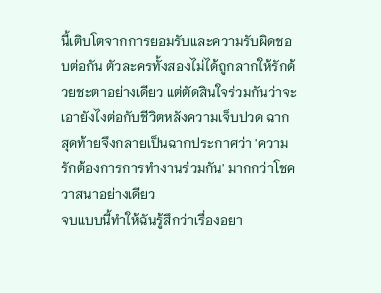นี้เติบโตจากการยอมรับและความรับผิดชอบต่อกัน ตัวละครทั้งสองไม่ได้ถูกลากให้รักด้วยชะตาอย่างเดียว แต่ตัดสินใจร่วมกันว่าจะเอายังไงต่อกับชีวิตหลังความเจ็บปวด ฉากสุดท้ายจึงกลายเป็นฉากประกาศว่า 'ความรักต้องการการทำงานร่วมกัน' มากกว่าโชควาสนาอย่างเดียว
จบแบบนี้ทำให้ฉันรู้สึกว่าเรื่องอยา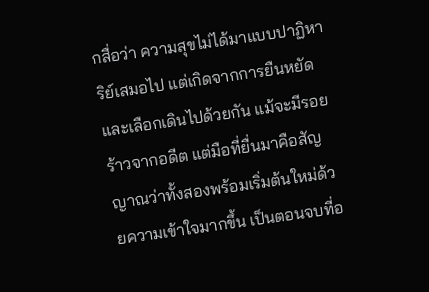กสื่อว่า ความสุขไม่ได้มาแบบปาฏิหาริย์เสมอไป แต่เกิดจากการยืนหยัดและเลือกเดินไปด้วยกัน แม้จะมีรอยร้าวจากอดีต แต่มือที่ยื่นมาคือสัญญาณว่าทั้งสองพร้อมเริ่มต้นใหม่ด้วยความเข้าใจมากขึ้น เป็นตอนจบที่อ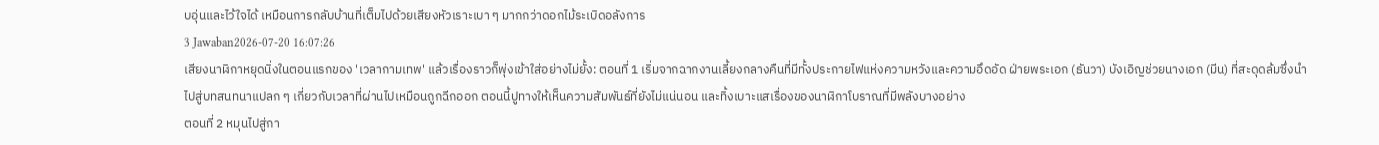บอุ่นและไว้ใจได้ เหมือนการกลับบ้านที่เต็มไปด้วยเสียงหัวเราะเบา ๆ มากกว่าดอกไม้ระเบิดอลังการ
3 Jawaban2026-07-20 16:07:26
เสียงนาฬิกาหยุดนิ่งในตอนแรกของ 'เวลากามเทพ' แล้วเรื่องราวก็พุ่งเข้าใส่อย่างไม่ยั้ง: ตอนที่ 1 เริ่มจากฉากงานเลี้ยงกลางคืนที่มีทั้งประกายไฟแห่งความหวังและความอึดอัด ฝ่ายพระเอก (ธันวา) บังเอิญช่วยนางเอก (มีน) ที่สะดุดล้มซึ่งนำไปสู่บทสนทนาแปลก ๆ เกี่ยวกับเวลาที่ผ่านไปเหมือนถูกฉีกออก ตอนนี้ปูทางให้เห็นความสัมพันธ์ที่ยังไม่แน่นอน และทิ้งเบาะแสเรื่องของนาฬิกาโบราณที่มีพลังบางอย่าง
ตอนที่ 2 หมุนไปสู่กา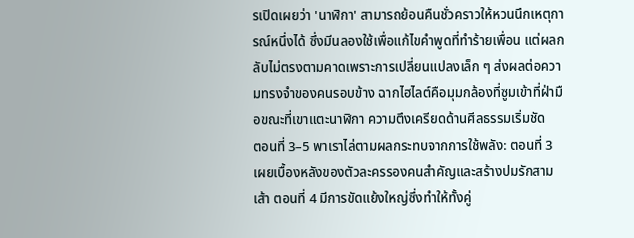รเปิดเผยว่า 'นาฬิกา' สามารถย้อนคืนชั่วคราวให้หวนนึกเหตุการณ์หนึ่งได้ ซึ่งมีนลองใช้เพื่อแก้ไขคำพูดที่ทำร้ายเพื่อน แต่ผลกลับไม่ตรงตามคาดเพราะการเปลี่ยนแปลงเล็ก ๆ ส่งผลต่อความทรงจำของคนรอบข้าง ฉากไฮไลต์คือมุมกล้องที่ซูมเข้าที่ฝ่ามือขณะที่เขาแตะนาฬิกา ความตึงเครียดด้านศีลธรรมเริ่มชัด
ตอนที่ 3–5 พาเราไล่ตามผลกระทบจากการใช้พลัง: ตอนที่ 3 เผยเบื้องหลังของตัวละครรองคนสำคัญและสร้างปมรักสามเส้า ตอนที่ 4 มีการขัดแย้งใหญ่ซึ่งทำให้ทั้งคู่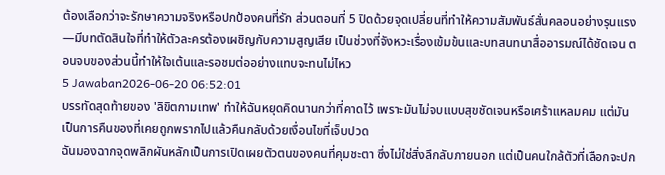ต้องเลือกว่าจะรักษาความจริงหรือปกป้องคนที่รัก ส่วนตอนที่ 5 ปิดด้วยจุดเปลี่ยนที่ทำให้ความสัมพันธ์สั่นคลอนอย่างรุนแรง—มีบทตัดสินใจที่ทำให้ตัวละครต้องเผชิญกับความสูญเสีย เป็นช่วงที่จังหวะเรื่องเข้มข้นและบทสนทนาสื่ออารมณ์ได้ชัดเจน ตอนจบของส่วนนี้ทำให้ใจเต้นและรอชมต่ออย่างแทบจะทนไม่ไหว
5 Jawaban2026-06-20 06:52:01
บรรทัดสุดท้ายของ 'ลิขิตกามเทพ' ทำให้ฉันหยุดคิดนานกว่าที่คาดไว้ เพราะมันไม่จบแบบสุขชัดเจนหรือเศร้าแหลมคม แต่มันเป็นการคืนของที่เคยถูกพรากไปแล้วคืนกลับด้วยเงื่อนไขที่เจ็บปวด
ฉันมองฉากจุดพลิกผันหลักเป็นการเปิดเผยตัวตนของคนที่คุมชะตา ซึ่งไม่ใช่สิ่งลึกลับภายนอก แต่เป็นคนใกล้ตัวที่เลือกจะปก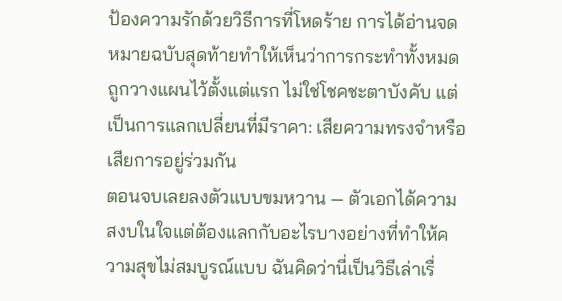ป้องความรักด้วยวิธีการที่โหดร้าย การได้อ่านจดหมายฉบับสุดท้ายทำให้เห็นว่าการกระทำทั้งหมดถูกวางแผนไว้ตั้งแต่แรก ไม่ใช่โชคชะตาบังคับ แต่เป็นการแลกเปลี่ยนที่มีราคา: เสียความทรงจำหรือเสียการอยู่ร่วมกัน
ตอนจบเลยลงตัวแบบขมหวาน — ตัวเอกได้ความสงบในใจแต่ต้องแลกกับอะไรบางอย่างที่ทำให้ความสุขไม่สมบูรณ์แบบ ฉันคิดว่านี่เป็นวิธีเล่าเรื่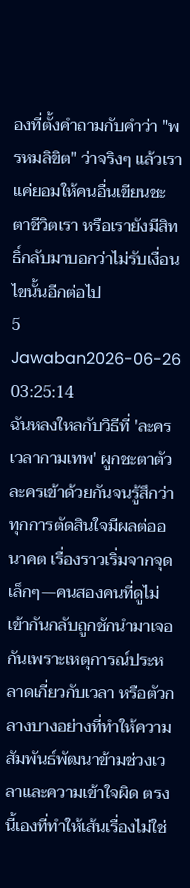องที่ตั้งคำถามกับคำว่า "พรหมลิขิต" ว่าจริงๆ แล้วเราแค่ยอมให้คนอื่นเขียนชะตาชีวิตเรา หรือเรายังมีสิทธิ์กลับมาบอกว่าไม่รับเงื่อนไขนั้นอีกต่อไป
5 Jawaban2026-06-26 03:25:14
ฉันหลงใหลกับวิธีที่ 'ละครเวลากามเทพ' ผูกชะตาตัวละครเข้าด้วยกันจนรู้สึกว่าทุกการตัดสินใจมีผลต่ออนาคต เรื่องราวเริ่มจากจุดเล็กๆ—คนสองคนที่ดูไม่เข้ากันกลับถูกชักนำมาเจอกันเพราะเหตุการณ์ประหลาดเกี่ยวกับเวลา หรือตัวกลางบางอย่างที่ทำให้ความสัมพันธ์พัฒนาข้ามช่วงเวลาและความเข้าใจผิด ตรงนี้เองที่ทำให้เส้นเรื่องไม่ใช่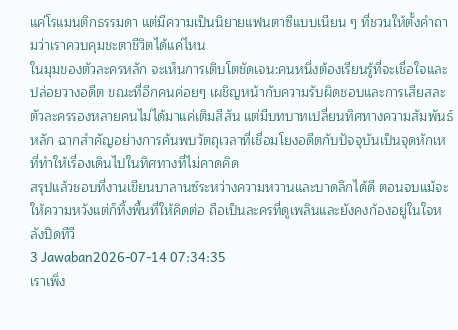แค่โรแมนติกธรรมดา แต่มีความเป็นนิยายแฟนตาซีแบบเนียน ๆ ที่ชวนให้ตั้งคำถามว่าเราควบคุมชะตาชีวิตได้แค่ไหน
ในมุมของตัวละครหลัก จะเห็นการเติบโตชัดเจน:คนหนึ่งต้องเรียนรู้ที่จะเชื่อใจและปล่อยวางอดีต ขณะที่อีกคนค่อยๆ เผชิญหน้ากับความรับผิดชอบและการเสียสละ ตัวละครรองหลายคนไม่ได้มาแค่เติมสีสัน แต่มีบทบาทเปลี่ยนทิศทางความสัมพันธ์หลัก ฉากสำคัญอย่างการค้นพบวัตถุเวลาที่เชื่อมโยงอดีตกับปัจจุบันเป็นจุดหักเหที่ทำให้เรื่องเดินไปในทิศทางที่ไม่คาดคิด
สรุปแล้วชอบที่งานเขียนบาลานซ์ระหว่างความหวานและบาดลึกได้ดี ตอนจบแม้จะให้ความหวังแต่ก็ทิ้งพื้นที่ให้คิดต่อ ถือเป็นละครที่ดูเพลินและยังคงก้องอยู่ในใจหลังปิดทีวี
3 Jawaban2026-07-14 07:34:35
เราเพิ่ง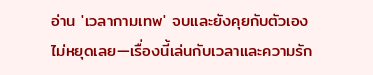อ่าน 'เวลากามเทพ' จบและยังคุยกับตัวเองไม่หยุดเลย—เรื่องนี้เล่นกับเวลาและความรัก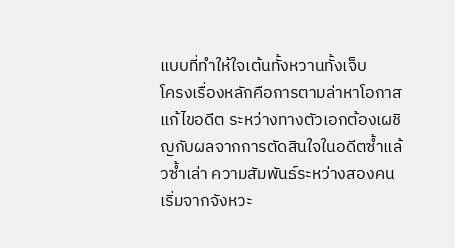แบบที่ทำให้ใจเต้นทั้งหวานทั้งเจ็บ
โครงเรื่องหลักคือการตามล่าหาโอกาสแก้ไขอดีต ระหว่างทางตัวเอกต้องเผชิญกับผลจากการตัดสินใจในอดีตซ้ำแล้วซ้ำเล่า ความสัมพันธ์ระหว่างสองคนเริ่มจากจังหวะ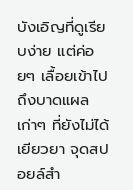บังเอิญที่ดูเรียบง่าย แต่ค่อยๆ เลื้อยเข้าไปถึงบาดแผลเก่าๆ ที่ยังไม่ได้เยียวยา จุดสปอยล์สำ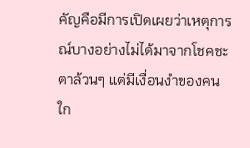คัญคือมีการเปิดเผยว่าเหตุการณ์บางอย่างไม่ได้มาจากโชคชะตาล้วนๆ แต่มีเงื่อนงำของคนใก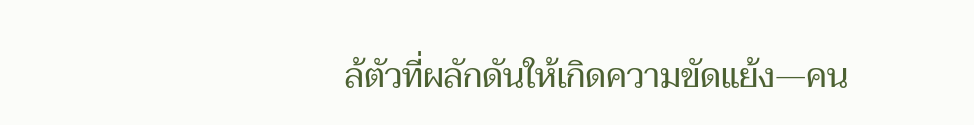ล้ตัวที่ผลักดันให้เกิดความขัดแย้ง—คน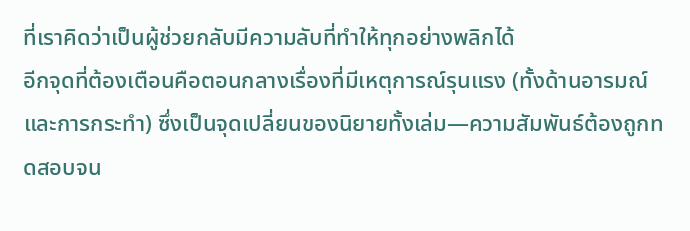ที่เราคิดว่าเป็นผู้ช่วยกลับมีความลับที่ทำให้ทุกอย่างพลิกได้
อีกจุดที่ต้องเตือนคือตอนกลางเรื่องที่มีเหตุการณ์รุนแรง (ทั้งด้านอารมณ์และการกระทำ) ซึ่งเป็นจุดเปลี่ยนของนิยายทั้งเล่ม—ความสัมพันธ์ต้องถูกทดสอบจน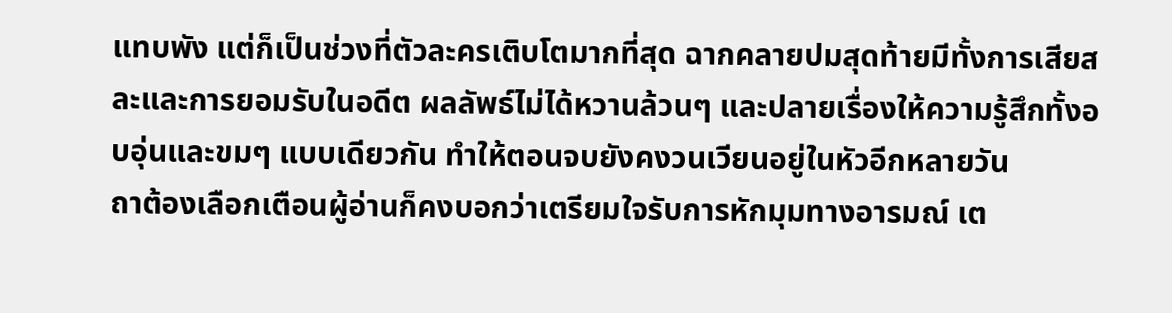แทบพัง แต่ก็เป็นช่วงที่ตัวละครเติบโตมากที่สุด ฉากคลายปมสุดท้ายมีทั้งการเสียสละและการยอมรับในอดีต ผลลัพธ์ไม่ได้หวานล้วนๆ และปลายเรื่องให้ความรู้สึกทั้งอบอุ่นและขมๆ แบบเดียวกัน ทำให้ตอนจบยังคงวนเวียนอยู่ในหัวอีกหลายวัน
ถาต้องเลือกเตือนผู้อ่านก็คงบอกว่าเตรียมใจรับการหักมุมทางอารมณ์ เต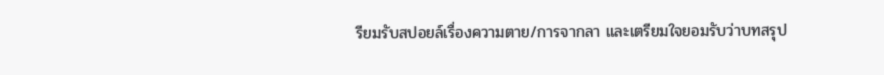รียมรับสปอยล์เรื่องความตาย/การจากลา และเตรียมใจยอมรับว่าบทสรุป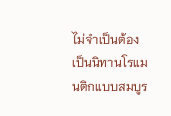ไม่จำเป็นต้องเป็นนิทานโรแมนติกแบบสมบูร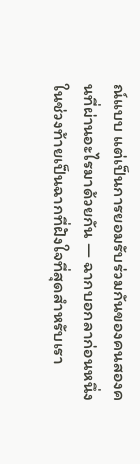ณ์แบบ แต่เป็นการยอมรับร่วมกันของคนสองคนที่ผ่านอะไรมาด้วยกัน — ฉากบอกลาก่อนหนึ่งในช่วงท้ายเป็นฉากที่ฝังใจที่สุดสำหรับเรา